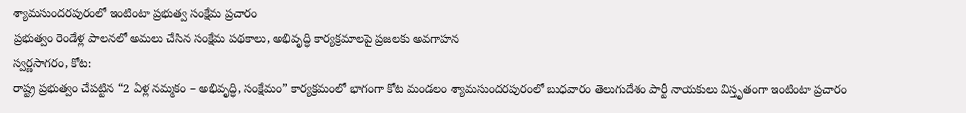శ్యామసుందరపురంలో ఇంటింటా ప్రభుత్వ సంక్షేమ ప్రచారం
ప్రభుత్వం రెండేళ్ల పాలనలో అమలు చేసిన సంక్షేమ పథకాలు, అభివృద్ధి కార్యక్రమాలపై ప్రజలకు అవగాహన
స్వర్ణసాగరం, కోట:
రాష్ట్ర ప్రభుత్వం చేపట్టిన “2 ఏళ్ల నమ్మకం – అభివృద్ధి, సంక్షేమం” కార్యక్రమంలో భాగంగా కోట మండలం శ్యామసుందరపురంలో బుధవారం తెలుగుదేశం పార్టీ నాయకులు విస్తృతంగా ఇంటింటా ప్రచారం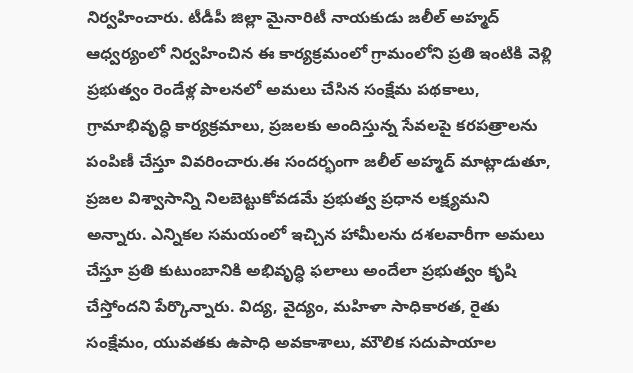నిర్వహించారు. టీడీపీ జిల్లా మైనారిటీ నాయకుడు జలీల్ అహ్మద్ ఆధ్వర్యంలో నిర్వహించిన ఈ కార్యక్రమంలో గ్రామంలోని ప్రతి ఇంటికి వెళ్లి ప్రభుత్వం రెండేళ్ల పాలనలో అమలు చేసిన సంక్షేమ పథకాలు, గ్రామాభివృద్ధి కార్యక్రమాలు, ప్రజలకు అందిస్తున్న సేవలపై కరపత్రాలను పంపిణీ చేస్తూ వివరించారు.ఈ సందర్భంగా జలీల్ అహ్మద్ మాట్లాడుతూ, ప్రజల విశ్వాసాన్ని నిలబెట్టుకోవడమే ప్రభుత్వ ప్రధాన లక్ష్యమని అన్నారు. ఎన్నికల సమయంలో ఇచ్చిన హామీలను దశలవారీగా అమలు చేస్తూ ప్రతి కుటుంబానికి అభివృద్ధి ఫలాలు అందేలా ప్రభుత్వం కృషి చేస్తోందని పేర్కొన్నారు. విద్య, వైద్యం, మహిళా సాధికారత, రైతు సంక్షేమం, యువతకు ఉపాధి అవకాశాలు, మౌలిక సదుపాయాల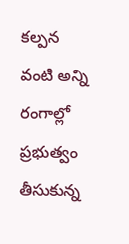కల్పన వంటి అన్ని రంగాల్లో ప్రభుత్వం తీసుకున్న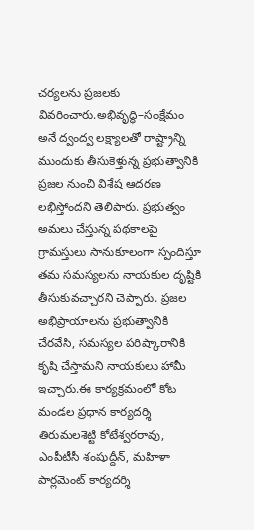చర్యలను ప్రజలకు వివరించారు.అభివృద్ధి–సంక్షేమం అనే ద్వంద్వ లక్ష్యాలతో రాష్ట్రాన్ని ముందుకు తీసుకెళ్తున్న ప్రభుత్వానికి ప్రజల నుంచి విశేష ఆదరణ లభిస్తోందని తెలిపారు. ప్రభుత్వం అమలు చేస్తున్న పథకాలపై గ్రామస్తులు సానుకూలంగా స్పందిస్తూ తమ సమస్యలను నాయకుల దృష్టికి తీసుకువచ్చారని చెప్పారు. ప్రజల అభిప్రాయాలను ప్రభుత్వానికి చేరవేసి, సమస్యల పరిష్కారానికి కృషి చేస్తామని నాయకులు హామీ ఇచ్చారు.ఈ కార్యక్రమంలో కోట మండల ప్రధాన కార్యదర్శి తిరుమలశెట్టి కోటేశ్వరరావు, ఎంపీటీసీ శంషుద్దీన్, మహిళా పార్లమెంట్ కార్యదర్శి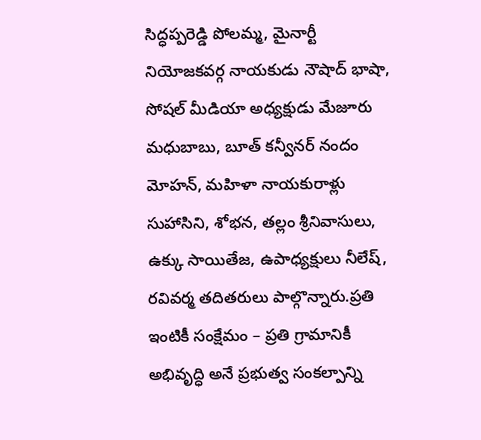సిద్ధప్పరెడ్డి పోలమ్మ, మైనార్టీ నియోజకవర్గ నాయకుడు నౌషాద్ భాషా, సోషల్ మీడియా అధ్యక్షుడు మేజూరు మధుబాబు, బూత్ కన్వీనర్ నందం మోహన్, మహిళా నాయకురాళ్లు సుహాసిని, శోభన, తల్లం శ్రీనివాసులు, ఉక్కు సాయితేజ, ఉపాధ్యక్షులు నీలేష్, రవివర్మ తదితరులు పాల్గొన్నారు.ప్రతి ఇంటికీ సంక్షేమం – ప్రతి గ్రామానికీ అభివృద్ధి అనే ప్రభుత్వ సంకల్పాన్ని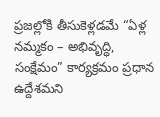ప్రజల్లోకి తీసుకెళ్లడమే “ఏళ్ల నమ్మకం – అభివృద్ధి, సంక్షేమం” కార్యక్రమం ప్రధాన ఉద్దేశమని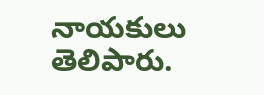నాయకులు తెలిపారు.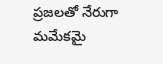ప్రజలతో నేరుగా మమేకమై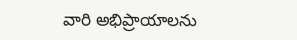వారి అభిప్రాయాలను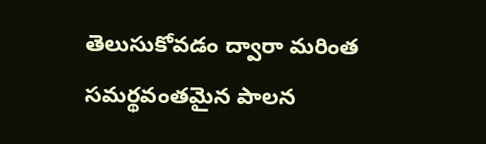తెలుసుకోవడం ద్వారా మరింత సమర్థవంతమైన పాలన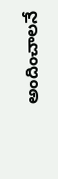అందించాలనే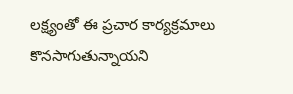లక్ష్యంతో ఈ ప్రచార కార్యక్రమాలు కొనసాగుతున్నాయని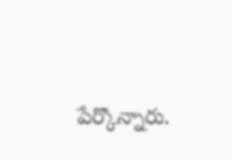పేర్కొన్నారు.